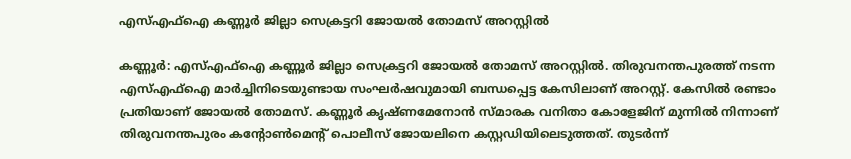എസ്എഫ്ഐ കണ്ണൂർ ജില്ലാ സെക്രട്ടറി ജോയൽ തോമസ് അറസ്റ്റിൽ

കണ്ണൂർ: എസ്എഫ്ഐ കണ്ണൂർ ജില്ലാ സെക്രട്ടറി ജോയൽ തോമസ് അറസ്റ്റിൽ. തിരുവനന്തപുരത്ത് നടന്ന എസ്എഫ്ഐ മാർച്ചിനിടെയുണ്ടായ സംഘർഷവുമായി ബന്ധപ്പെട്ട കേസിലാണ് അറസ്റ്റ്. കേസിൽ രണ്ടാം പ്രതിയാണ് ജോയൽ തോമസ്. കണ്ണൂർ കൃഷ്ണമേനോൻ സ്മാരക വനിതാ കോളേജിന് മുന്നിൽ നിന്നാണ് തിരുവനന്തപുരം കന്റോൺമെന്റ് പൊലീസ് ജോയലിനെ കസ്റ്റഡിയിലെടുത്തത്. തുടർന്ന്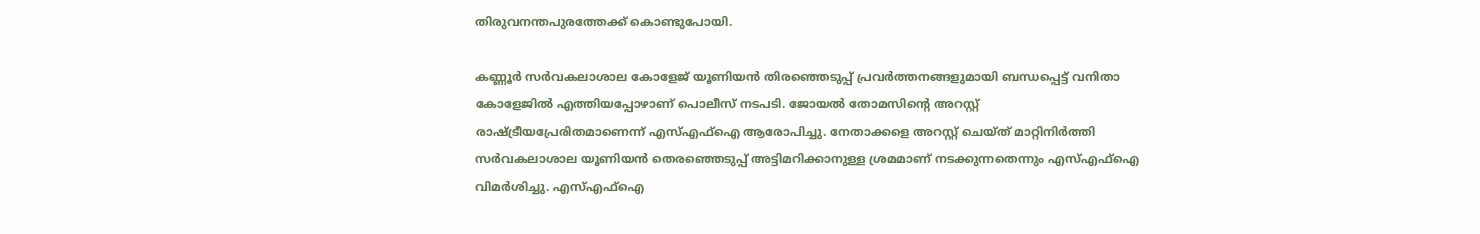തിരുവനന്തപുരത്തേക്ക് കൊണ്ടുപോയി.

കണ്ണൂർ സർവകലാശാല കോളേജ് യൂണിയൻ തിരഞ്ഞെടുപ്പ് പ്രവർത്തനങ്ങളുമായി ബന്ധപ്പെട്ട് വനിതാ കോളേജിൽ എത്തിയപ്പോഴാണ് പൊലീസ് നടപടി. ജോയൽ തോമസിന്റെ അറസ്റ്റ് രാഷ്ട്രീയപ്രേരിതമാണെന്ന് എസ്എഫ്ഐ ആരോപിച്ചു. നേതാക്കളെ അറസ്റ്റ് ചെയ്ത് മാറ്റിനിർത്തി സർവകലാശാല യൂണിയൻ തെരഞ്ഞെടുപ്പ് അട്ടിമറിക്കാനുള്ള ശ്രമമാണ് നടക്കുന്നതെന്നും എസ്എഫ്ഐ വിമർശിച്ചു. എസ്എഫ്ഐ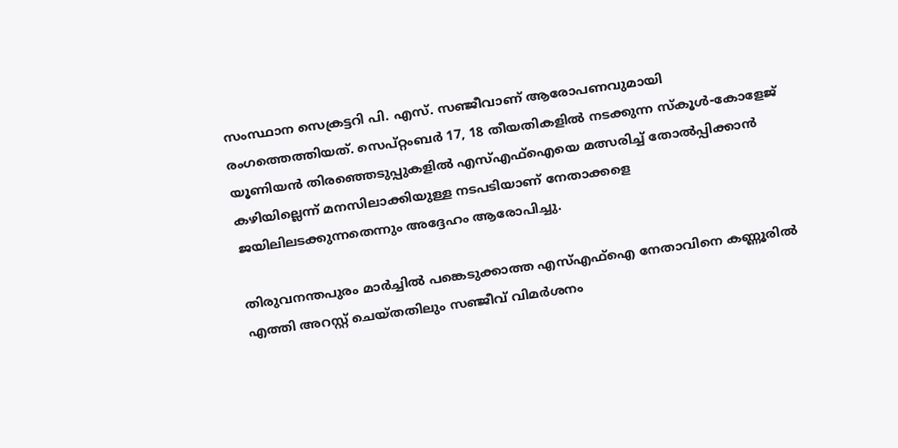സംസ്ഥാന സെക്രട്ടറി പി. എസ്. സഞ്ജീവാണ് ആരോപണവുമായി രംഗത്തെത്തിയത്. സെപ്റ്റംബർ 17, 18 തീയതികളിൽ നടക്കുന്ന സ്കൂൾ-കോളേജ് യൂണിയൻ തിരഞ്ഞെടുപ്പുകളിൽ എസ്എഫ്ഐയെ മത്സരിച്ച് തോൽപ്പിക്കാൻ കഴിയില്ലെന്ന് മനസിലാക്കിയുള്ള നടപടിയാണ് നേതാക്കളെ ജയിലിലടക്കുന്നതെന്നും അദ്ദേഹം ആരോപിച്ചു.

തിരുവനന്തപുരം മാർച്ചിൽ പങ്കെടുക്കാത്ത എസ്എഫ്ഐ നേതാവിനെ കണ്ണൂരിൽ എത്തി അറസ്റ്റ് ചെയ്തതിലും സഞ്ജീവ് വിമർശനം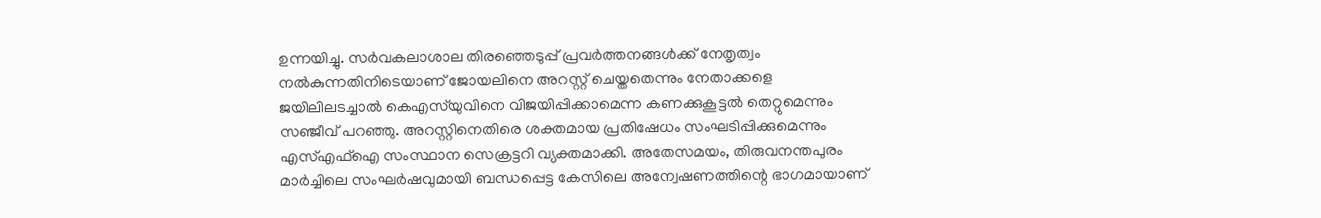ഉന്നയിച്ചു. സർവകലാശാല തിരഞ്ഞെടുപ്പ് പ്രവർത്തനങ്ങൾക്ക് നേതൃത്വം നൽകുന്നതിനിടെയാണ് ജോയലിനെ അറസ്റ്റ് ചെയ്തതെന്നും നേതാക്കളെ ജയിലിലടച്ചാൽ കെഎസ്‌യുവിനെ വിജയിപ്പിക്കാമെന്ന കണക്കുകൂട്ടൽ തെറ്റുമെന്നും സഞ്ജീവ് പറഞ്ഞു. അറസ്റ്റിനെതിരെ ശക്തമായ പ്രതിഷേധം സംഘടിപ്പിക്കുമെന്നും എസ്എഫ്ഐ സംസ്ഥാന സെക്രട്ടറി വ്യക്തമാക്കി. അതേസമയം, തിരുവനന്തപുരം മാർച്ചിലെ സംഘർഷവുമായി ബന്ധപ്പെട്ട കേസിലെ അന്വേഷണത്തിന്റെ ഭാഗമായാണ്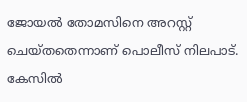ജോയൽ തോമസിനെ അറസ്റ്റ് ചെയ്തതെന്നാണ് പൊലീസ് നിലപാട്. കേസിൽ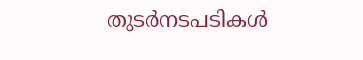തുടർനടപടികൾ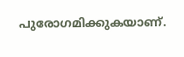പുരോഗമിക്കുകയാണ്.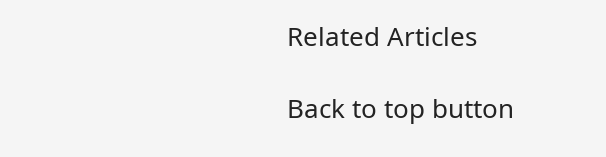Related Articles

Back to top button